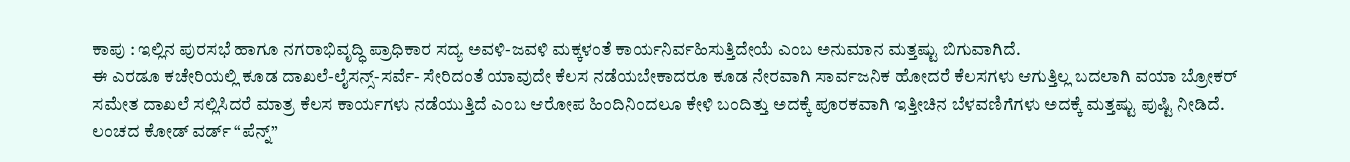ಕಾಪು : ಇಲ್ಲಿನ ಪುರಸಭೆ ಹಾಗೂ ನಗರಾಭಿವೃದ್ಧಿ ಪ್ರಾಧಿಕಾರ ಸದ್ಯ ಅವಳಿ-ಜವಳಿ ಮಕ್ಕಳಂತೆ ಕಾರ್ಯನಿರ್ವಹಿಸುತ್ತಿದೇಯೆ ಎಂಬ ಅನುಮಾನ ಮತ್ತಷ್ಟು ಬಿಗುವಾಗಿದೆ.
ಈ ಎರಡೂ ಕಚೇರಿಯಲ್ಲಿ ಕೂಡ ದಾಖಲೆ-ಲೈಸನ್ಸ್-ಸರ್ವೆ- ಸೇರಿದಂತೆ ಯಾವುದೇ ಕೆಲಸ ನಡೆಯಬೇಕಾದರೂ ಕೂಡ ನೇರವಾಗಿ ಸಾರ್ವಜನಿಕ ಹೋದರೆ ಕೆಲಸಗಳು ಆಗುತ್ತಿಲ್ಲ ಬದಲಾಗಿ ವಯಾ ಬ್ರೋಕರ್ ಸಮೇತ ದಾಖಲೆ ಸಲ್ಲಿಸಿದರೆ ಮಾತ್ರ ಕೆಲಸ ಕಾರ್ಯಗಳು ನಡೆಯುತ್ತಿದೆ ಎಂಬ ಆರೋಪ ಹಿಂದಿನಿಂದಲೂ ಕೇಳಿ ಬಂದಿತ್ತು ಅದಕ್ಕೆ ಪೂರಕವಾಗಿ ಇತ್ತೀಚಿನ ಬೆಳವಣಿಗೆಗಳು ಅದಕ್ಕೆ ಮತ್ತಷ್ಟು ಪುಷ್ಟಿ ನೀಡಿದೆ.
ಲಂಚದ ಕೋಡ್ ವರ್ಡ್ “ಪೆನ್ನ್”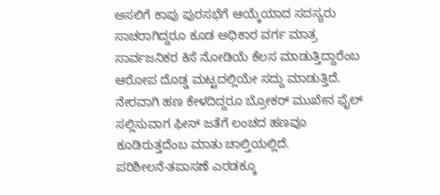ಅಸಲಿಗೆ ಕಾಪು ಪುರಸಭೆಗೆ ಆಯ್ಕೆಯಾದ ಸದಸ್ಯರು ಸಾಚರಾಗಿದ್ದರೂ ಕೂಡ ಅಧಿಕಾರ ವರ್ಗ ಮಾತ್ರ ಸಾರ್ವಜನಿಕರ ಕಿಸೆ ನೋಡಿಯೆ ಕೆಲಸ ಮಾಡುತ್ತಿದ್ದಾರೆಂಬ ಆರೋಪ ದೊಡ್ಡ ಮಟ್ಟದಲ್ಲಿಯೇ ಸದ್ದು ಮಾಡುತ್ತಿದೆ.
ನೇರವಾಗಿ ಹಣ ಕೇಳದಿದ್ದರೂ ಬ್ರೋಕರ್ ಮುಖೇನ ಫೈಲ್ ಸಲ್ಲಿಸುವಾಗ ಫೀಸ್ ಜತೆಗೆ ಲಂಚದ ಹಣವೂ ಕೂಡಿರುತ್ತದೆಂಬ ಮಾತು ಚಾಲ್ತಿಯಲ್ಲಿದೆ.
ಪರಿಶೀಲನೆ-ತಪಾಸಣೆ ಎರಡಕ್ಕೂ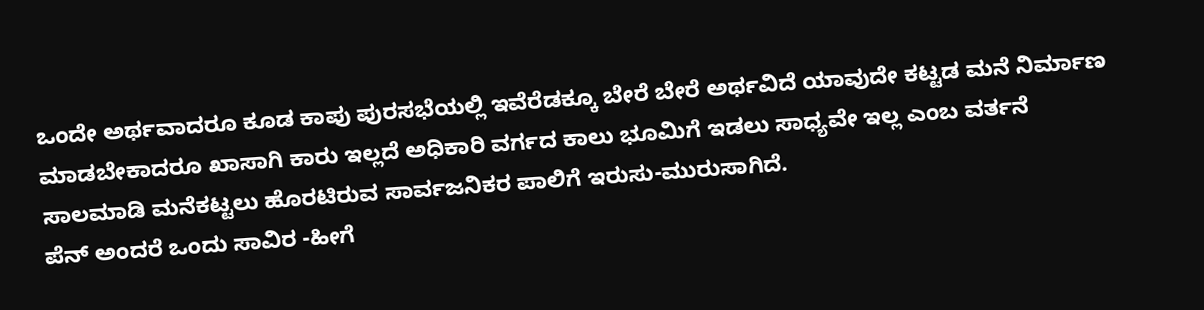ಒಂದೇ ಅರ್ಥವಾದರೂ ಕೂಡ ಕಾಪು ಪುರಸಭೆಯಲ್ಲಿ ಇವೆರೆಡಕ್ಕೂ ಬೇರೆ ಬೇರೆ ಅರ್ಥವಿದೆ ಯಾವುದೇ ಕಟ್ಟಡ ಮನೆ ನಿರ್ಮಾಣ ಮಾಡಬೇಕಾದರೂ ಖಾಸಾಗಿ ಕಾರು ಇಲ್ಲದೆ ಅಧಿಕಾರಿ ವರ್ಗದ ಕಾಲು ಭೂಮಿಗೆ ಇಡಲು ಸಾಧ್ಯವೇ ಇಲ್ಲ ಎಂಬ ವರ್ತನೆ ಸಾಲಮಾಡಿ ಮನೆಕಟ್ಟಲು ಹೊರಟಿರುವ ಸಾರ್ವಜನಿಕರ ಪಾಲಿಗೆ ಇರುಸು-ಮುರುಸಾಗಿದೆ.
ಪೆನ್ ಅಂದರೆ ಒಂದು ಸಾವಿರ -ಹೀಗೆ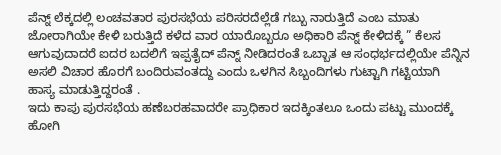ಪೆನ್ನ್ ಲೆಕ್ಕದಲ್ಲಿ ಲಂಚವತಾರ ಪುರಸಭೆಯ ಪರಿಸರದೆಲ್ಲೆಡೆ ಗಬ್ಬು ನಾರುತ್ತಿದೆ ಎಂಬ ಮಾತು ಜೋರಾಗಿಯೇ ಕೇಳಿ ಬರುತ್ತಿದೆ ಕಳೆದ ವಾರ ಯಾರೊಬ್ಬರೂ ಅಧಿಕಾರಿ ಪೆನ್ನ್ ಕೇಳಿದಕ್ಕೆ ” ಕೆಲಸ ಆಗುವುದಾದರೆ ಐದರ ಬದಲಿಗೆ ಇಪ್ಪತೈದ್ ಪೆನ್ನ್ ನೀಡಿದರಂತೆ ಒಬ್ಬಾತ ಆ ಸಂಧರ್ಭದಲ್ಲಿಯೇ ಪೆನ್ನಿನ ಅಸಲಿ ವಿಚಾರ ಹೊರಗೆ ಬಂದಿರುವಂತದ್ದು ಎಂದು ಒಳಗಿನ ಸಿಬ್ಬಂದಿಗಳು ಗುಟ್ಟಾಗಿ ಗಟ್ಟಿಯಾಗಿ ಹಾಸ್ಯ ಮಾಡುತ್ತಿದ್ದರಂತೆ .
ಇದು ಕಾಪು ಪುರಸಭೆಯ ಹಣೆಬರಹವಾದರೇ ಪ್ರಾಧಿಕಾರ ಇದಕ್ಕಿಂತಲೂ ಒಂದು ಪಟ್ಟು ಮುಂದಕ್ಕೆ ಹೋಗಿ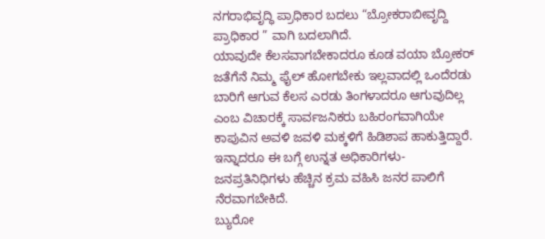ನಗರಾಭಿವೃದ್ಧಿ ಪ್ರಾಧಿಕಾರ ಬದಲು “ಬ್ರೋಕರಾಬೀವೃದ್ದಿ ಪ್ರಾಧಿಕಾರ ” ವಾಗಿ ಬದಲಾಗಿದೆ.
ಯಾವುದೇ ಕೆಲಸವಾಗಬೇಕಾದರೂ ಕೂಡ ವಯಾ ಬ್ರೋಕರ್ ಜತೆಗೆನೆ ನಿಮ್ಮ ಫೈಲ್ ಹೋಗಬೇಕು ಇಲ್ಲವಾದಲ್ಲಿ ಒಂದೆರಡು ಬಾರಿಗೆ ಆಗುವ ಕೆಲಸ ಎರಡು ತಿಂಗಳಾದರೂ ಆಗುವುದಿಲ್ಲ ಎಂಬ ವಿಚಾರಕ್ಕೆ ಸಾರ್ವಜನಿಕರು ಬಹಿರಂಗವಾಗಿಯೇ ಕಾಪುವಿನ ಅವಳಿ ಜವಳಿ ಮಕ್ಕಳಿಗೆ ಹಿಡಿಶಾಪ ಹಾಕುತ್ತಿದ್ದಾರೆ.
ಇನ್ನಾದರೂ ಈ ಬಗ್ಗೆ ಉನ್ನತ ಅಧಿಕಾರಿಗಳು-ಜನಪ್ರತಿನಿಧಿಗಳು ಹೆಚ್ಚಿನ ಕ್ರಮ ವಹಿಸಿ ಜನರ ಪಾಲಿಗೆ ನೆರವಾಗಬೇಕಿದೆ.
ಬ್ಯುರೋ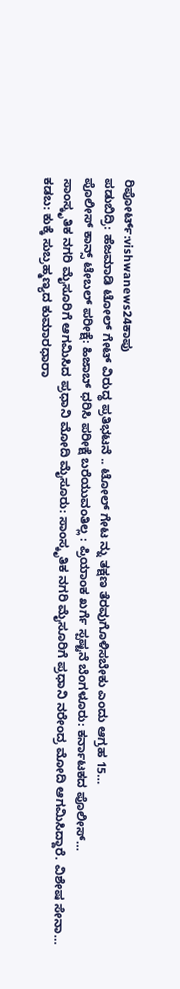ರಿಪೋರ್ಟ್:vishwanews24ಕಾಪು
ಪಡುಬಿದ್ರಿ: ಹೆಜಮಾಡಿ ಟೋಲ್ ಗೇಟ್ ವಿರುದ್ಧ ಪ್ರತಿಭಟನೆ .. ಟೋಲ್ ಗೇಟ ನ್ನು ತಕ್ಷಣ ತೆರವುಗೊಳಿಸಬೇಕು ಎಂದು ಆಗ್ರಹ 15…
ಪೊಲೀಸ್ ಕಾನ್ಸ್ ಟೇಬಲ್ ಪರೀಕ್ಷೆ: ಹಿಜಾಬ್ ಧರಿಸಿ ಪರೀಕ್ಷೆ ಬರೆಯುವಂತಿಲ್ಲ : ಪ್ರಿಯಾಂಕ ಖರ್ಗೆ ಸ್ಪಷ್ಟನೆ ಬೆಂಗಳೂರು: ಕರ್ನಾಟಕದ ಪೊಲೀಸ್…
ಸಾಂಸ್ಕೃತಿಕ ನಗರಿ ಮೈಸೂರಿಗೆ ಆಗಮಿಸಿದ ಪ್ರಧಾನಿ ಮೋದಿ ಮೈಸೂರು: ಸಾಂಸ್ಕೃತಿಕ ನಗರಿ ಮೈಸೂರಿಗೆ ಪ್ರಧಾನಿ ನರೇಂದ್ರ ಮೋದಿ ಆಗಮಿಸಿದ್ದಾರೆ. ವಿಶೇಷ ಸೇನಾ…
ಕಡಬ: ಕುಕ್ಕೆ ಸುಬ್ರಹ್ಮಣ್ಯದ ಕುಮಾರಧಾರಾ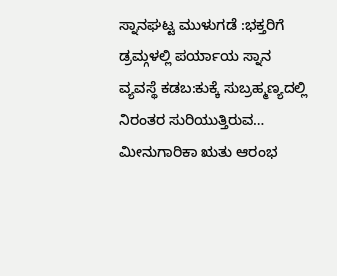ಸ್ನಾನಘಟ್ಟ ಮುಳುಗಡೆ :ಭಕ್ತರಿಗೆ ಡ್ರಮ್ಗಳಲ್ಲಿ ಪರ್ಯಾಯ ಸ್ನಾನ ವ್ಯವಸ್ಥೆ ಕಡಬ:ಕುಕ್ಕೆ ಸುಬ್ರಹ್ಮಣ್ಯದಲ್ಲಿ ನಿರಂತರ ಸುರಿಯುತ್ತಿರುವ…
ಮೀನುಗಾರಿಕಾ ಋತು ಆರಂಭ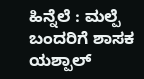ಹಿನ್ನೆಲೆ : ಮಲ್ಪೆ ಬಂದರಿಗೆ ಶಾಸಕ ಯಶ್ಪಾಲ್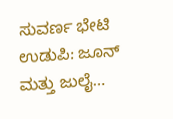ಸುವರ್ಣ ಭೇಟಿ ಉಡುಪಿ: ಜೂನ್ ಮತ್ತು ಜುಲೈ…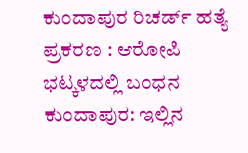ಕುಂದಾಪುರ ರಿಚರ್ಡ್ ಹತ್ಯೆ ಪ್ರಕರಣ : ಆರೋಪಿ ಭಟ್ಕಳದಲ್ಲಿ ಬಂಧನ ಕುಂದಾಪುರ: ಇಲ್ಲಿನ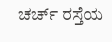ಚರ್ಚ್ ರಸ್ತೆಯ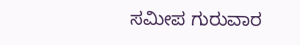ಸಮೀಪ ಗುರುವಾರ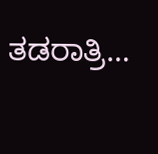ತಡರಾತ್ರಿ…